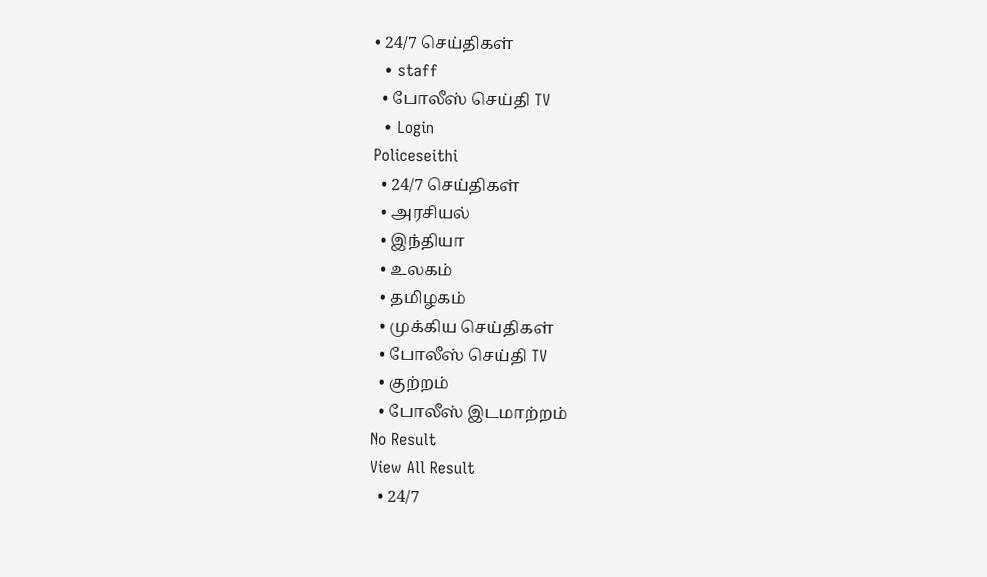• 24/7 செய்திகள்
  • staff
  • போலீஸ் செய்தி TV
  • Login
Policeseithi
  • 24/7 செய்திகள்
  • அரசியல்
  • இந்தியா
  • உலகம்
  • தமிழகம்
  • முக்கிய செய்திகள்
  • போலீஸ் செய்தி TV
  • குற்றம்
  • போலீஸ் இடமாற்றம்
No Result
View All Result
  • 24/7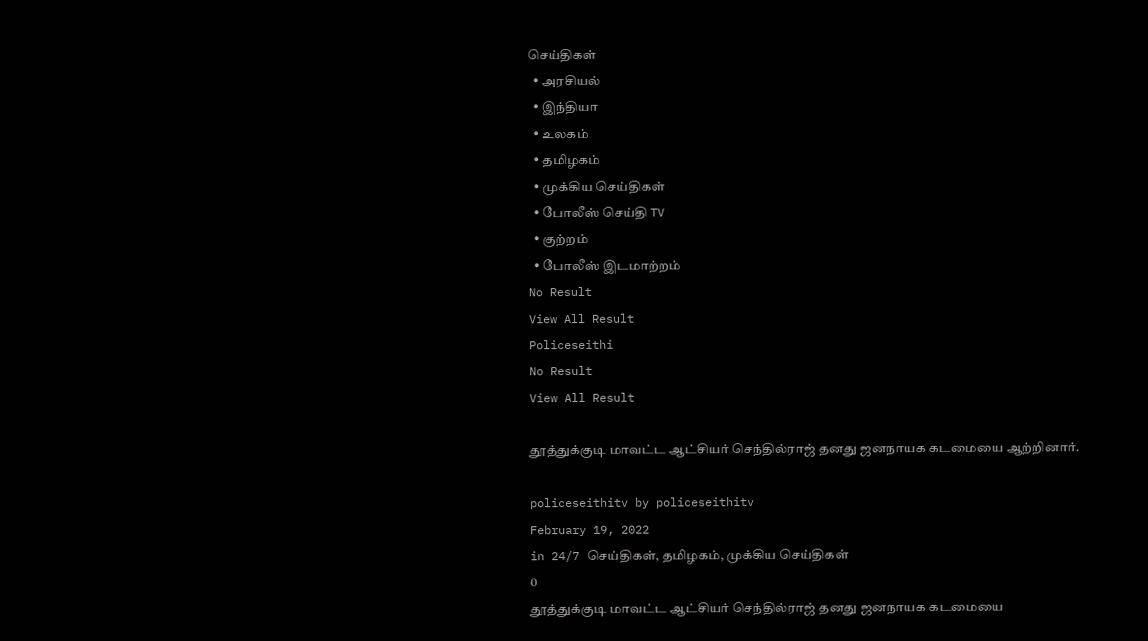செய்திகள்
  • அரசியல்
  • இந்தியா
  • உலகம்
  • தமிழகம்
  • முக்கிய செய்திகள்
  • போலீஸ் செய்தி TV
  • குற்றம்
  • போலீஸ் இடமாற்றம்
No Result
View All Result
Policeseithi
No Result
View All Result

தூத்துக்குடி மாவட்ட ஆட்சியர் செந்தில்ராஜ் தனது ஜனநாயக கடமையை ஆற்றினார்.

policeseithitv by policeseithitv
February 19, 2022
in 24/7 செய்திகள், தமிழகம், முக்கிய செய்திகள்
0
தூத்துக்குடி மாவட்ட ஆட்சியர் செந்தில்ராஜ் தனது ஜனநாயக கடமையை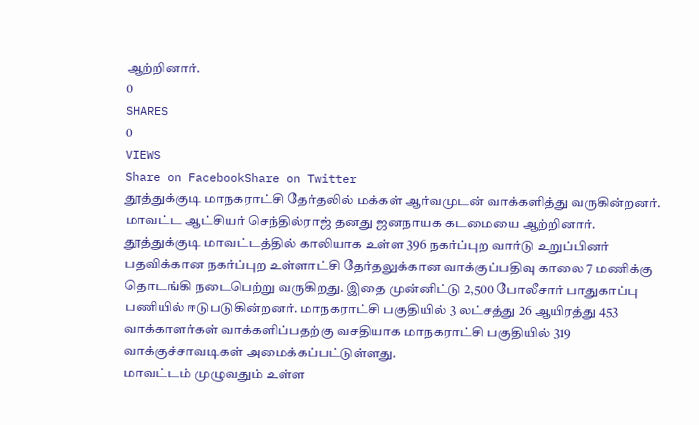ஆற்றினார்.
0
SHARES
0
VIEWS
Share on FacebookShare on Twitter
தூத்துக்குடி மாநகராட்சி தேர்தலில் மக்கள் ஆர்வமுடன் வாக்களித்து வருகின்றனர். மாவட்ட ஆட்சியர் செந்தில்ராஜ் தனது ஜனநாயக கடமையை ஆற்றினார்.
தூத்துக்குடி மாவட்டத்தில் காலியாக உள்ள 396 நகர்ப்புற வார்டு உறுப்பினர் பதவிக்கான நகர்ப்புற உள்ளாட்சி தேர்தலுக்கான வாக்குப்பதிவு காலை 7 மணிக்கு தொடங்கி நடைபெற்று வருகிறது. இதை முன்னிட்டு 2,500 போலீசார் பாதுகாப்பு பணியில் ஈடுபடுகின்றனர். மாநகராட்சி பகுதியில் 3 லட்சத்து 26 ஆயிரத்து 453 வாக்காளர்கள் வாக்களிப்பதற்கு வசதியாக மாநகராட்சி பகுதியில் 319 வாக்குச்சாவடிகள் அமைக்கப்பட்டுள்ளது.
மாவட்டம் முழுவதும் உள்ள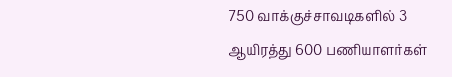750 வாக்குச்சாவடிகளில் 3 ஆயிரத்து 600 பணியாளர்கள்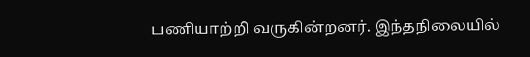பணியாற்றி வருகின்றனர். இந்தநிலையில்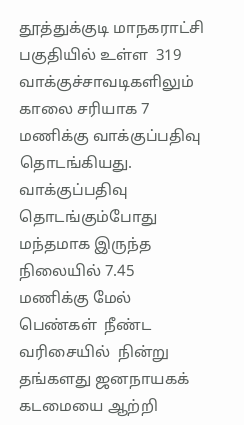தூத்துக்குடி மாநகராட்சி பகுதியில் உள்ள  319 வாக்குச்சாவடிகளிலும் காலை சரியாக 7 மணிக்கு வாக்குப்பதிவு தொடங்கியது. வாக்குப்பதிவு தொடங்கும்போது மந்தமாக இருந்த நிலையில் 7.45 மணிக்கு மேல் பெண்கள்  நீண்ட வரிசையில்  நின்று தங்களது ஜனநாயகக் கடமையை ஆற்றி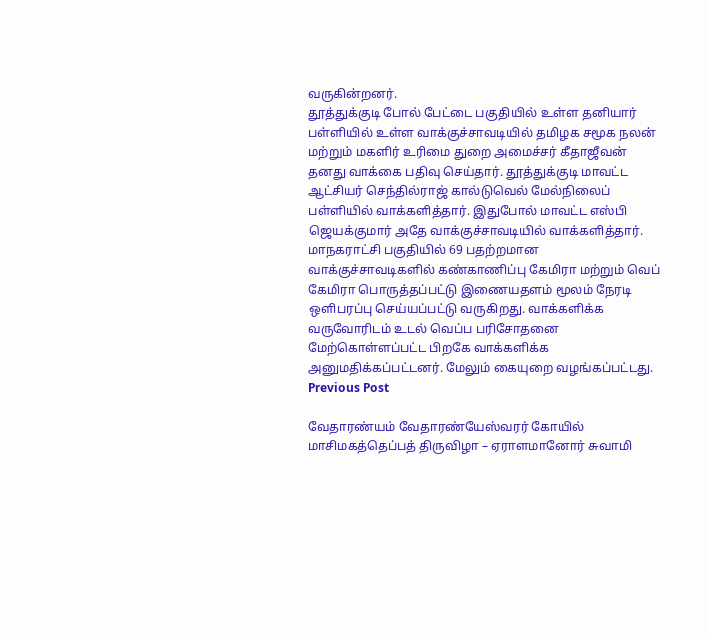வருகின்றனர்.
தூத்துக்குடி போல் பேட்டை பகுதியில் உள்ள தனியார் பள்ளியில் உள்ள வாக்குச்சாவடியில் தமிழக சமூக நலன் மற்றும் மகளிர் உரிமை துறை அமைச்சர் கீதாஜீவன் தனது வாக்கை பதிவு செய்தார். தூத்துக்குடி மாவட்ட ஆட்சியர் செந்தில்ராஜ் கால்டுவெல் மேல்நிலைப் பள்ளியில் வாக்களித்தார். இதுபோல் மாவட்ட எஸ்பி ஜெயக்குமார் அதே வாக்குச்சாவடியில் வாக்களித்தார்.
மாநகராட்சி பகுதியில் 69 பதற்றமான வாக்குச்சாவடிகளில் கண்காணிப்பு கேமிரா மற்றும் வெப் கேமிரா பொருத்தப்பட்டு இணையதளம் மூலம் நேரடி ஒளிபரப்பு செய்யப்பட்டு வருகிறது. வாக்களிக்க வருவோரிடம் உடல் வெப்ப பரிசோதனை மேற்கொள்ளப்பட்ட பிறகே வாக்களிக்க அனுமதிக்கப்பட்டனர். மேலும் கையுறை வழங்கப்பட்டது.
Previous Post

வேதாரண்யம் வேதாரண்யேஸ்வரர் கோயில் மாசிமகத்தெப்பத் திருவிழா – ஏராளமானோர் சுவாமி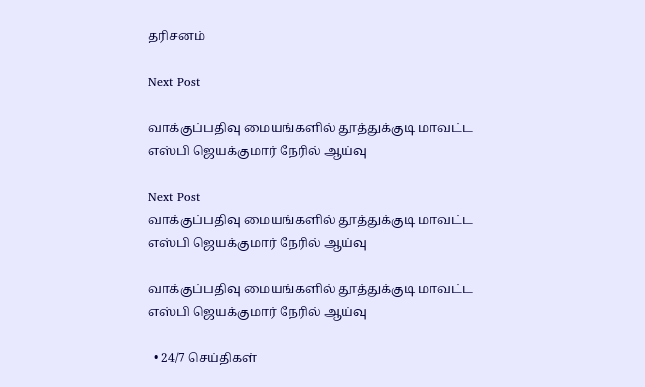தரிசனம்

Next Post

வாக்குப்பதிவு மையங்களில் தூத்துக்குடி மாவட்ட எஸ்பி ஜெயக்குமார் நேரில் ஆய்வு

Next Post
வாக்குப்பதிவு மையங்களில் தூத்துக்குடி மாவட்ட எஸ்பி ஜெயக்குமார் நேரில் ஆய்வு

வாக்குப்பதிவு மையங்களில் தூத்துக்குடி மாவட்ட எஸ்பி ஜெயக்குமார் நேரில் ஆய்வு

  • 24/7 செய்திகள்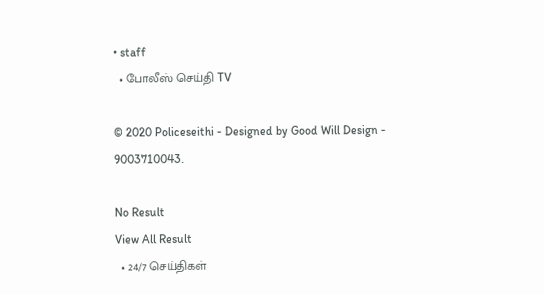• staff
  • போலீஸ் செய்தி TV

© 2020 Policeseithi - Designed by Good Will Design - 9003710043.

No Result
View All Result
  • 24/7 செய்திகள்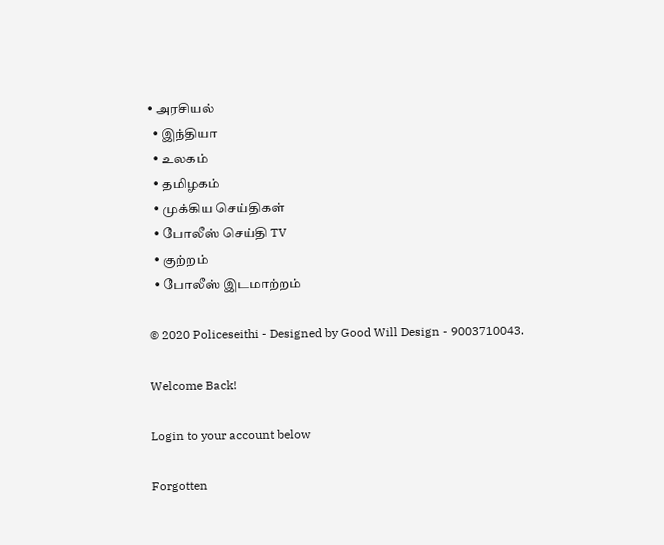• அரசியல்
  • இந்தியா
  • உலகம்
  • தமிழகம்
  • முக்கிய செய்திகள்
  • போலீஸ் செய்தி TV
  • குற்றம்
  • போலீஸ் இடமாற்றம்

© 2020 Policeseithi - Designed by Good Will Design - 9003710043.

Welcome Back!

Login to your account below

Forgotten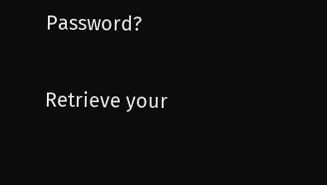Password?

Retrieve your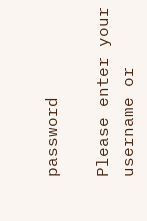password

Please enter your username or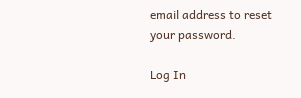email address to reset your password.

Log In